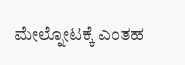ಮೇಲ್ನೋಟಕ್ಕೆ ಎಂತಹ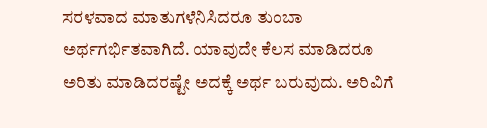ಸರಳವಾದ ಮಾತುಗಳೆನಿಸಿದರೂ ತುಂಬಾ ಅರ್ಥಗರ್ಭಿತವಾಗಿದೆ. ಯಾವುದೇ ಕೆಲಸ ಮಾಡಿದರೂ ಅರಿತು ಮಾಡಿದರಷ್ಟೇ ಅದಕ್ಕೆ ಅರ್ಥ ಬರುವುದು. ಅರಿವಿಗೆ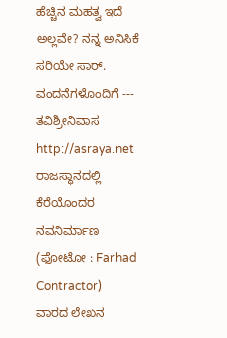ಹೆಚ್ಚಿನ ಮಹತ್ವ ಇದೆ ಅಲ್ಲವೇ? ನನ್ನ ಅನಿಸಿಕೆ ಸರಿಯೇ ಸಾರ್.
ವಂದನೆಗಳೊಂದಿಗೆ --- ತವಿಶ್ರೀನಿವಾಸ http://asraya.net
ರಾಜಸ್ಥಾನದಲ್ಲಿ ಕೆರೆಯೊಂದರ ನವನಿರ್ಮಾಣ
(ಫೋಟೋ : Farhad Contractor)
ವಾರದ ಲೇಖನ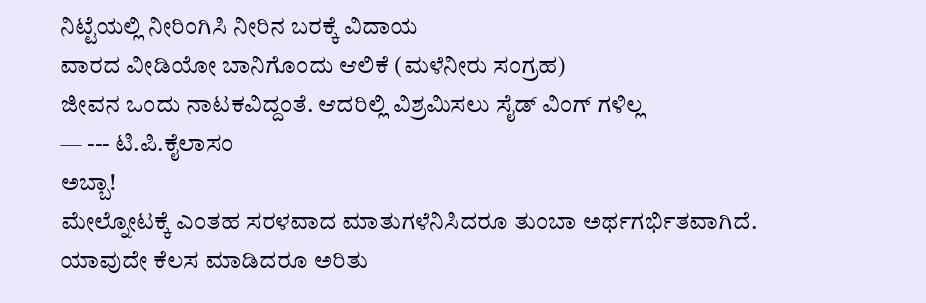ನಿಟ್ಟೆಯಲ್ಲಿ ನೀರಿಂಗಿಸಿ ನೀರಿನ ಬರಕ್ಕೆ ವಿದಾಯ
ವಾರದ ವೀಡಿಯೋ ಬಾನಿಗೊಂದು ಆಲಿಕೆ (ಮಳೆನೀರು ಸಂಗ್ರಹ)
ಜೀವನ ಒಂದು ನಾಟಕವಿದ್ದಂತೆ. ಆದರಿಲ್ಲಿ ವಿಶ್ರಮಿಸಲು ಸೈಡ್ ವಿಂಗ್ ಗಳಿಲ್ಲ
— --- ಟಿ.ಪಿ.ಕೈಲಾಸಂ
ಅಬ್ಬಾ!
ಮೇಲ್ನೋಟಕ್ಕೆ ಎಂತಹ ಸರಳವಾದ ಮಾತುಗಳೆನಿಸಿದರೂ ತುಂಬಾ ಅರ್ಥಗರ್ಭಿತವಾಗಿದೆ. ಯಾವುದೇ ಕೆಲಸ ಮಾಡಿದರೂ ಅರಿತು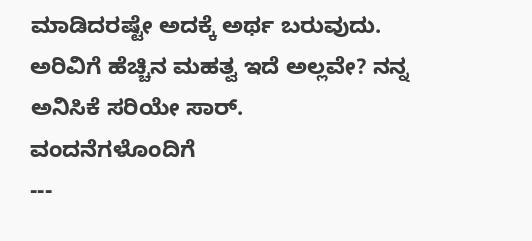ಮಾಡಿದರಷ್ಟೇ ಅದಕ್ಕೆ ಅರ್ಥ ಬರುವುದು. ಅರಿವಿಗೆ ಹೆಚ್ಚಿನ ಮಹತ್ವ ಇದೆ ಅಲ್ಲವೇ? ನನ್ನ ಅನಿಸಿಕೆ ಸರಿಯೇ ಸಾರ್.
ವಂದನೆಗಳೊಂದಿಗೆ
---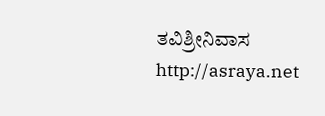ತವಿಶ್ರೀನಿವಾಸ
http://asraya.net